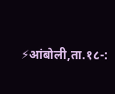⚡आंबोली,ता.१८-: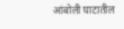आंबोली घाटातील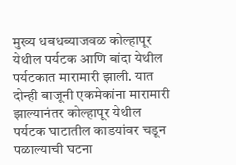मुख्य धबधब्याजवळ कोल्हापूर येथील पर्यटक आणि बांदा येथील पर्यटकात मारामारी झाली. यात दोन्ही बाजूनी एकमेकांना मारामारी झाल्यानंतर कोल्हापूर येथील पर्यटक घाटातील काडयांवर चडून पळाल्याची घटना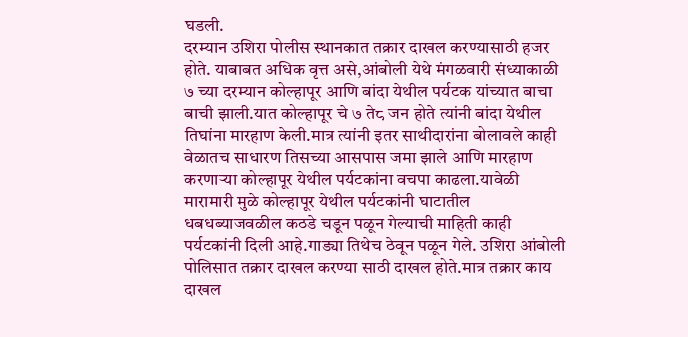घडली.
दरम्यान उशिरा पोलीस स्थानकात तक्रार दाखल करण्यासाठी हजर होते. याबाबत अधिक वृत्त असे,आंबोली येथे मंगळवारी संध्याकाळी ७ च्या दरम्यान कोल्हापूर आणि बांदा येथील पर्यटक यांच्यात बाचा बाची झाली.यात कोल्हापूर चे ७ ते८ जन होते त्यांनी बांदा येथील तिघांना मारहाण केली.मात्र त्यांनी इतर साथीदारांना बोलावले काही वेळातच साधारण तिसच्या आसपास जमा झाले आणि मारहाण करणाऱ्या कोल्हापूर येथील पर्यटकांना वचपा काढला.यावेळी मारामारी मुळे कोल्हापूर येथील पर्यटकांनी घाटातील धबधब्याजवळील कठडे चडून पळून गेल्याची माहिती काही पर्यटकांनी दिली आहे.गाड्या तिथेच ठेवून पळून गेले. उशिरा आंबोली पोलिसात तक्रार दाखल करण्या साठी दाखल होते.मात्र तक्रार काय दाखल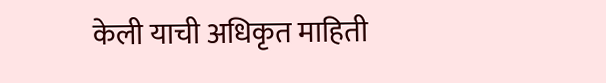केली याची अधिकृत माहिती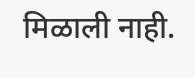मिळाली नाही.